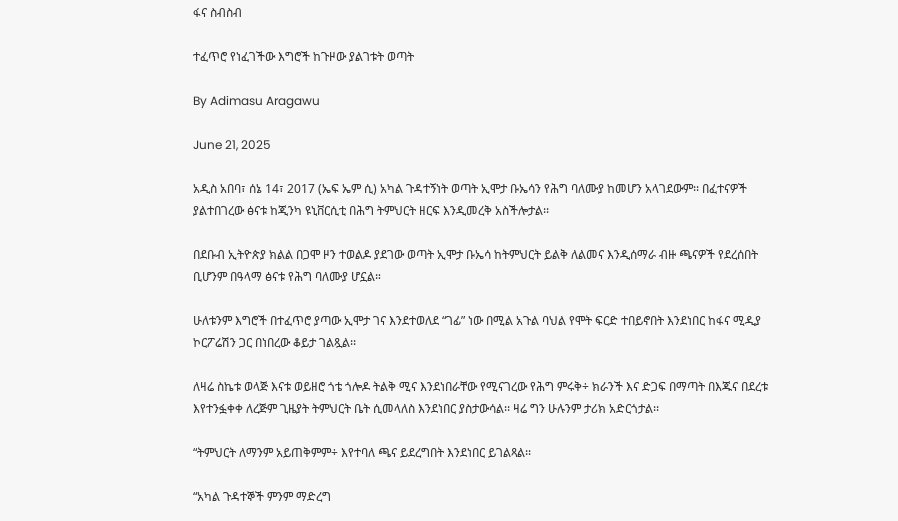ፋና ስብስብ

ተፈጥሮ የነፈገችው እግሮች ከጉዞው ያልገቱት ወጣት

By Adimasu Aragawu

June 21, 2025

አዲስ አበባ፣ ሰኔ 14፣ 2017 (ኤፍ ኤም ሲ) አካል ጉዳተኝነት ወጣት ኢሞታ ቡኤሳን የሕግ ባለሙያ ከመሆን አላገደውም፡፡ በፈተናዎች ያልተበገረው ፅናቱ ከጂንካ ዩኒቨርሲቲ በሕግ ትምህርት ዘርፍ እንዲመረቅ አስችሎታል፡፡

በደቡብ ኢትዮጵያ ክልል በጋሞ ዞን ተወልዶ ያደገው ወጣት ኢሞታ ቡኤሳ ከትምህርት ይልቅ ለልመና እንዲሰማራ ብዙ ጫናዎች የደረሰበት ቢሆንም በዓላማ ፅናቱ የሕግ ባለሙያ ሆኗል።

ሁለቱንም እግሮች በተፈጥሮ ያጣው ኢሞታ ገና እንደተወለደ “ገፊ” ነው በሚል አጉል ባህል የሞት ፍርድ ተበይኖበት እንደነበር ከፋና ሚዲያ ኮርፖሬሽን ጋር በነበረው ቆይታ ገልጿል፡፡

ለዛሬ ስኬቱ ወላጅ እናቱ ወይዘሮ ጎቴ ጎሎዶ ትልቅ ሚና እንደነበራቸው የሚናገረው የሕግ ምሩቅ÷ ክራንች እና ድጋፍ በማጣት በእጁና በደረቱ እየተንፏቀቀ ለረጅም ጊዜያት ትምህርት ቤት ሲመላለስ እንደነበር ያስታውሳል፡፡ ዛሬ ግን ሁሉንም ታሪክ አድርጎታል፡፡

“ትምህርት ለማንም አይጠቅምም÷ እየተባለ ጫና ይደረግበት እንደነበር ይገልጻል፡፡

“አካል ጉዳተኞች ምንም ማድረግ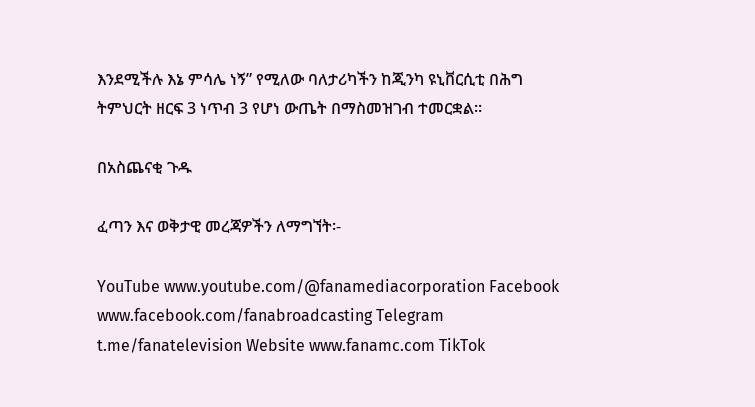እንደሚችሉ እኔ ምሳሌ ነኝ” የሚለው ባለታሪካችን ከጂንካ ዩኒቨርሲቲ በሕግ ትምህርት ዘርፍ 3 ነጥብ 3 የሆነ ውጤት በማስመዝገብ ተመርቋል።

በአስጨናቂ ጉዱ

ፈጣን እና ወቅታዊ መረጃዎችን ለማግኘት፡-

YouTube www.youtube.com/@fanamediacorporation Facebook www.facebook.com/fanabroadcasting Telegram t.me/fanatelevision Website www.fanamc.com TikTok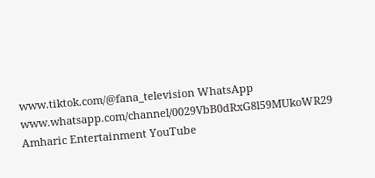www.tiktok.com/@fana_television WhatsApp www.whatsapp.com/channel/0029VbB0dRxG8l59MUkoWR29 Amharic Entertainment YouTube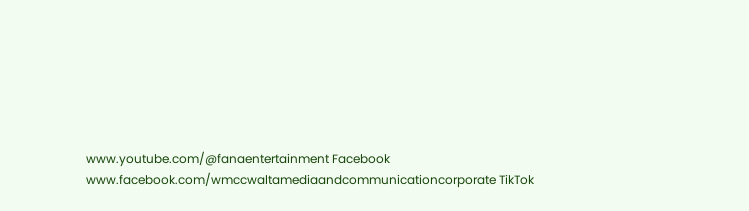www.youtube.com/@fanaentertainment Facebook www.facebook.com/wmccwaltamediaandcommunicationcorporate TikTok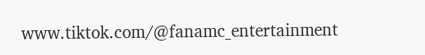www.tiktok.com/@fanamc_entertainment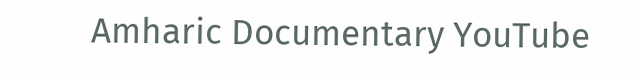Amharic Documentary YouTube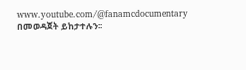www.youtube.com/@fanamcdocumentary በመወዳጀት ይከታተሉን፡፡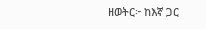ዘወትር፦ ከእኛ ጋር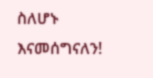ስለሆኑ እናመሰግናለን!